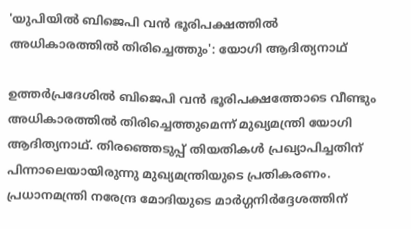'യുപിയില്‍ ബിജെപി വന്‍ ഭൂരിപക്ഷത്തില്‍ അധികാരത്തില്‍ തിരിച്ചെത്തും': യോഗി ആദിത്യനാഥ്

ഉത്തര്‍പ്രദേശില്‍ ബിജെപി വന്‍ ഭൂരിപക്ഷത്തോടെ വീണ്ടും അധികാരത്തില്‍ തിരിച്ചെത്തുമെന്ന് മുഖ്യമന്ത്രി യോഗി ആദിത്യനാഥ്. തിരഞ്ഞെടുപ്പ് തിയതികള്‍ പ്രഖ്യാപിച്ചതിന് പിന്നാലെയായിരുന്നു മുഖ്യമന്ത്രിയുടെ പ്രതികരണം. പ്രധാനമന്ത്രി നരേന്ദ്ര മോദിയുടെ മാര്‍ഗ്ഗനിര്‍ദ്ദേശത്തിന്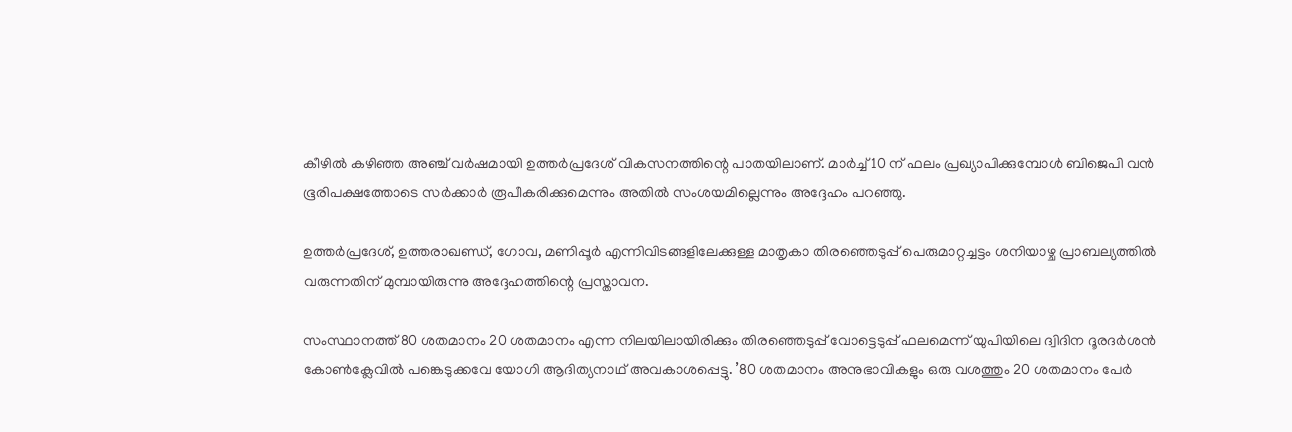കീഴില്‍ കഴിഞ്ഞ അഞ്ച് വര്‍ഷമായി ഉത്തര്‍പ്രദേശ് വികസനത്തിന്റെ പാതയിലാണ്. മാര്‍ച്ച് 10 ന് ഫലം പ്രഖ്യാപിക്കുമ്പോള്‍ ബിജെപി വന്‍ ഭൂരിപക്ഷത്തോടെ സര്‍ക്കാര്‍ രൂപീകരിക്കുമെന്നും അതില്‍ സംശയമില്ലെന്നും അദ്ദേഹം പറഞ്ഞു.

ഉത്തര്‍പ്രദേശ്, ഉത്തരാഖണ്ഡ്, ഗോവ, മണിപ്പൂര്‍ എന്നിവിടങ്ങളിലേക്കുള്ള മാതൃകാ തിരഞ്ഞെടുപ്പ് പെരുമാറ്റച്ചട്ടം ശനിയാഴ്ച പ്രാബല്യത്തില്‍ വരുന്നതിന് മുമ്പായിരുന്നു അദ്ദേഹത്തിന്റെ പ്രസ്താവന.

സംസ്ഥാനത്ത് 80 ശതമാനം 20 ശതമാനം എന്ന നിലയിലായിരിക്കും തിരഞ്ഞെടുപ്പ് വോട്ടെടുപ്പ് ഫലമെന്ന് യുപിയിലെ ദ്വിദിന ദൂരദര്‍ശന്‍ കോണ്‍ക്ലേവില്‍ പങ്കെടുക്കവേ യോഗി ആദിത്യനാഥ് അവകാശപ്പെട്ടു. ’80 ശതമാനം അനുഭാവികളും ഒരു വശത്തും 20 ശതമാനം പേര്‍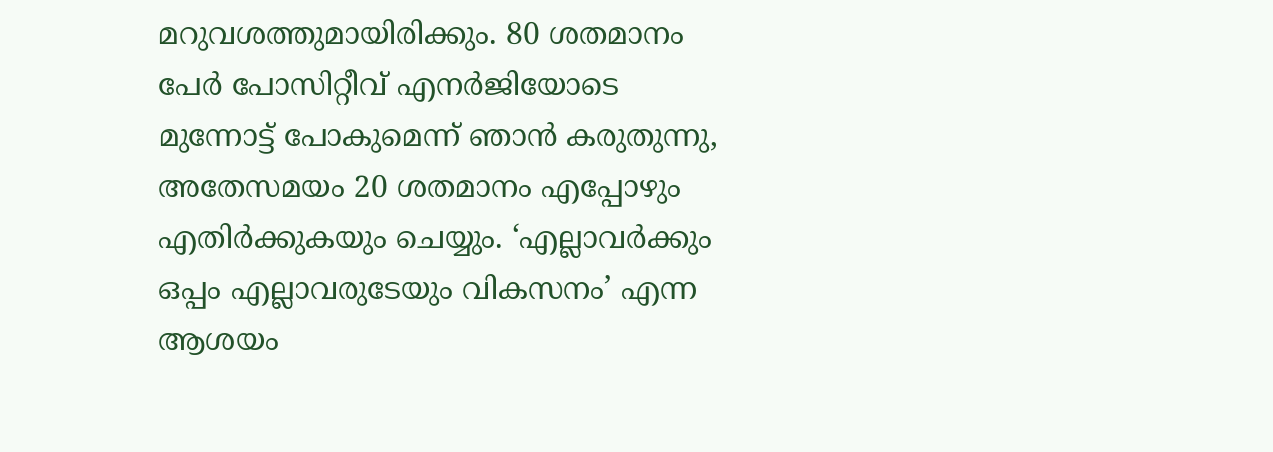മറുവശത്തുമായിരിക്കും. 80 ശതമാനം പേര്‍ പോസിറ്റീവ് എനര്‍ജിയോടെ മുന്നോട്ട് പോകുമെന്ന് ഞാന്‍ കരുതുന്നു, അതേസമയം 20 ശതമാനം എപ്പോഴും എതിര്‍ക്കുകയും ചെയ്യും. ‘എല്ലാവര്‍ക്കും ഒപ്പം എല്ലാവരുടേയും വികസനം’ എന്ന ആശയം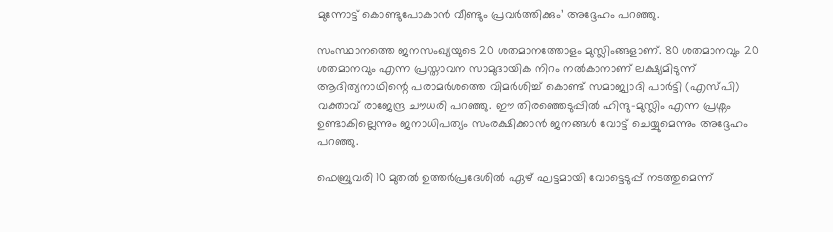മുന്നോട്ട് കൊണ്ടുപോകാന്‍ വീണ്ടും പ്രവര്‍ത്തിക്കും’ അദ്ദേഹം പറഞ്ഞു.

സംസ്ഥാനത്തെ ജനസംഖ്യയുടെ 20 ശതമാനത്തോളം മുസ്ലിംങ്ങളാണ്. 80 ശതമാനവും 20 ശതമാനവും എന്ന പ്രസ്താവന സാമുദായിക നിറം നല്‍കാനാണ് ലക്ഷ്യമിടുന്ന് ആദിത്യനാഥിന്റെ പരാമര്‍ശത്തെ വിമര്‍ശിച്ച് കൊണ്ട് സമാജ്വാദി പാര്‍ട്ടി (എസ്പി) വക്താവ് രാജേന്ദ്ര ചൗധരി പറഞ്ഞു. ഈ തിരഞ്ഞെടുപ്പില്‍ ഹിന്ദു-മുസ്ലിം എന്ന പ്രശ്നം ഉണ്ടാകില്ലെന്നും ജനാധിപത്യം സംരക്ഷിക്കാന്‍ ജനങ്ങള്‍ വോട്ട് ചെയ്യുമെന്നും അദ്ദേഹം പറഞ്ഞു.

ഫെബ്രുവരി 10 മുതല്‍ ഉത്തര്‍പ്രദേശില്‍ ഏഴ് ഘട്ടമായി വോട്ടെടുപ്പ് നടത്തുമെന്ന്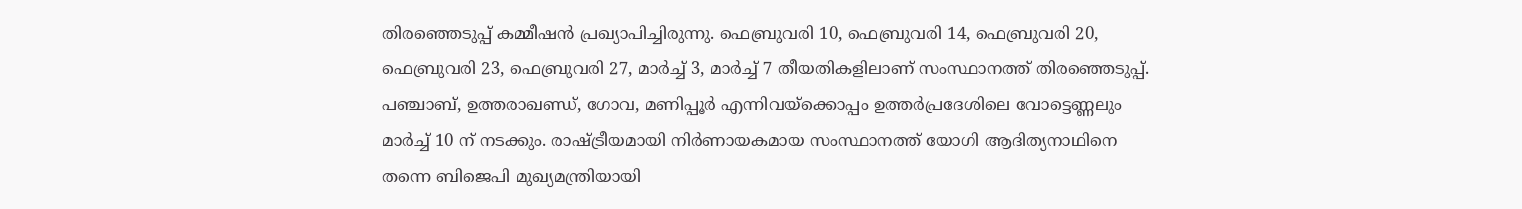തിരഞ്ഞെടുപ്പ് കമ്മീഷന്‍ പ്രഖ്യാപിച്ചിരുന്നു. ഫെബ്രുവരി 10, ഫെബ്രുവരി 14, ഫെബ്രുവരി 20, ഫെബ്രുവരി 23, ഫെബ്രുവരി 27, മാര്‍ച്ച് 3, മാര്‍ച്ച് 7 തീയതികളിലാണ് സംസ്ഥാനത്ത് തിരഞ്ഞെടുപ്പ്. പഞ്ചാബ്, ഉത്തരാഖണ്ഡ്, ഗോവ, മണിപ്പൂര്‍ എന്നിവയ്ക്കൊപ്പം ഉത്തര്‍പ്രദേശിലെ വോട്ടെണ്ണലും മാര്‍ച്ച് 10 ന് നടക്കും. രാഷ്ട്രീയമായി നിര്‍ണായകമായ സംസ്ഥാനത്ത് യോഗി ആദിത്യനാഥിനെ തന്നെ ബിജെപി മുഖ്യമന്ത്രിയായി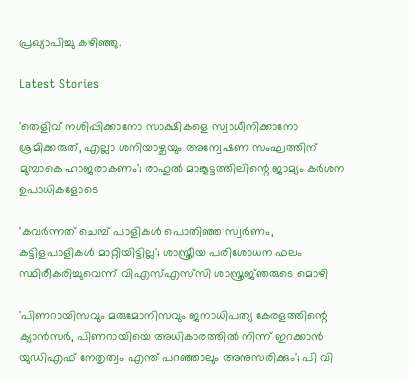പ്രഖ്യാപിച്ചു കഴിഞ്ഞു.

Latest Stories

'തെളിവ് നശിപ്പിക്കാനോ സാക്ഷികളെ സ്വാധീനിക്കാനോ ശ്രമിക്കരുത്, എല്ലാ ശനിയാഴ്ചയും അന്വേഷണ സംഘത്തിന് മുമ്പാകെ ഹാജരാകണം'; രാഹുൽ മാങ്കൂട്ടത്തിലിന്റെ ജാമ്യം കർശന ഉപാധികളോടെ

'കവർന്നത് ചെമ്പ് പാളികൾ പൊതിഞ്ഞ സ്വർണം, കട്ടിളപാളികൾ മാറ്റിയിട്ടില്ല'; ശാസ്ത്രീയ പരിശോധന ഫലം സ്ഥിരീകരിച്ചുവെന്ന് വിഎസ്എസ്‍സി ശാസ്ത്രജ്‌ഞരുടെ മൊഴി

'പിണറായിസവും മരുമോനിസവും ജനാധിപത്യ കേരളത്തിന്റെ ക്യാൻസർ, പിണറായിയെ അധികാരത്തിൽ നിന്ന് ഇറക്കാൻ യുഡിഎഫ് നേതൃത്വം എന്ത്‌ പറഞ്ഞാലും അനുസരിക്കും'; പി വി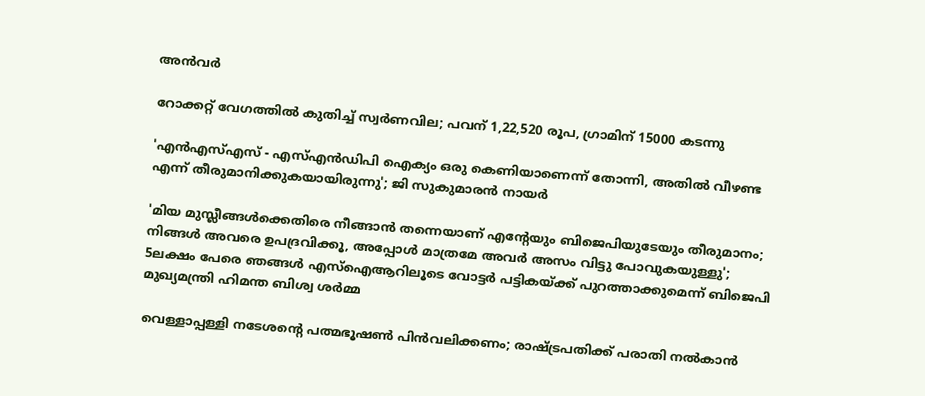അൻവർ

റോക്കറ്റ് വേഗത്തിൽ കുതിച്ച് സ്വർണവില; പവന് 1,22,520 രൂപ, ഗ്രാമിന് 15000 കടന്നു

'എന്‍എസ്എസ് - എസ്എന്‍ഡിപി ഐക്യം ഒരു കെണിയാണെന്ന് തോന്നി, അതിൽ വീഴണ്ട എന്ന് തീരുമാനിക്കുകയായിരുന്നു'; ജി സുകുമാരൻ നായർ

'മിയ മുസ്ലീങ്ങള്‍ക്കെതിരെ നീങ്ങാന്‍ തന്നെയാണ് എന്റേയും ബിജെപിയുടേയും തീരുമാനം; നിങ്ങള്‍ അവരെ ഉപദ്രവിക്കൂ, അപ്പോള്‍ മാത്രമേ അവര്‍ അസം വിട്ടു പോവുകയുള്ളു'; 5ലക്ഷം പേരെ ഞങ്ങള്‍ എസ്‌ഐആറിലൂടെ വോട്ടര്‍ പട്ടികയ്ക്ക് പുറത്താക്കുമെന്ന് ബിജെപി മുഖ്യമന്ത്രി ഹിമന്ത ബിശ്വ ശര്‍മ്മ

വെള്ളാപ്പള്ളി നടേശന്റെ പത്മഭൂഷൺ പിൻവലിക്കണം; രാഷ്ട്രപതിക്ക് പരാതി നൽകാൻ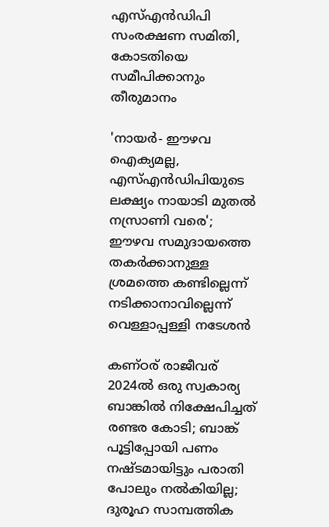എസ്എൻഡിപി സംരക്ഷണ സമിതി, കോടതിയെ സമീപിക്കാനും തീരുമാനം

'നായർ- ഈഴവ ഐക്യമല്ല, എസ്എൻഡിപിയുടെ ലക്ഷ്യം നായാടി മുതൽ നസ്രാണി വരെ'; ഈഴവ സമുദായത്തെ തകർക്കാനുള്ള ശ്രമത്തെ കണ്ടില്ലെന്ന് നടിക്കാനാവില്ലെന്ന് വെള്ളാപ്പള്ളി നടേശൻ

കണ്ഠര് രാജീവര് 2024ല്‍ ഒരു സ്വകാര്യ ബാങ്കില്‍ നിക്ഷേപിച്ചത് രണ്ടര കോടി; ബാങ്ക് പൂട്ടിപ്പോയി പണം നഷ്ടമായിട്ടും പരാതി പോലും നല്‍കിയില്ല; ദുരൂഹ സാമ്പത്തിക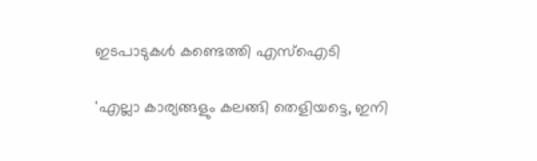ഇടപാടുകള്‍ കണ്ടെത്തി എസ്‌ഐടി

'എല്ലാ കാര്യങ്ങളും കലങ്ങി തെളിയട്ടെ, ഇനി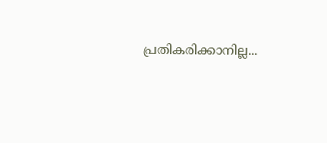പ്രതികരിക്കാനില്ല...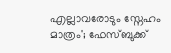എല്ലാവരോടും സ്നേഹം മാത്രം'; ഫേസ്ബുക്ക്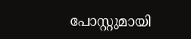പോസ്റ്റുമായി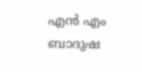എൻ എം ബാദുഷ